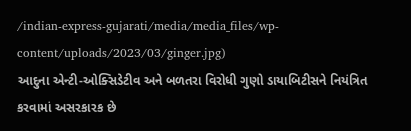/indian-express-gujarati/media/media_files/wp-content/uploads/2023/03/ginger.jpg)
આદુના એન્ટી-ઓક્સિડેટીવ અને બળતરા વિરોધી ગુણો ડાયાબિટીસને નિયંત્રિત કરવામાં અસરકારક છે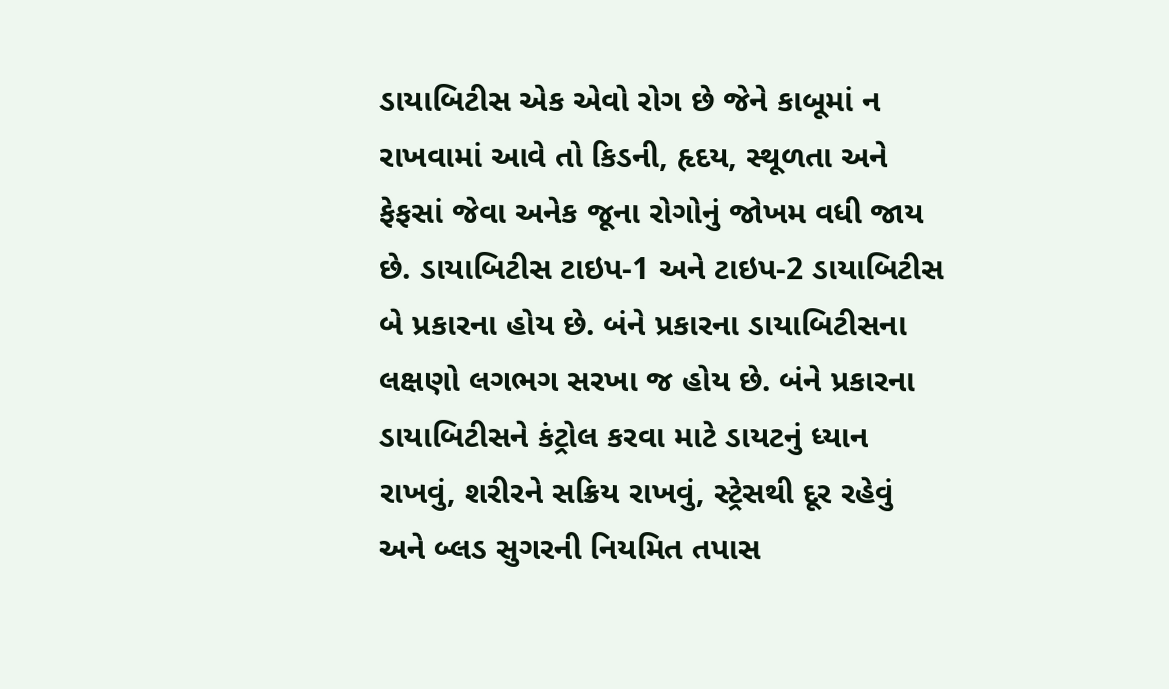ડાયાબિટીસ એક એવો રોગ છે જેને કાબૂમાં ન રાખવામાં આવે તો કિડની, હૃદય, સ્થૂળતા અને ફેફસાં જેવા અનેક જૂના રોગોનું જોખમ વધી જાય છે. ડાયાબિટીસ ટાઇપ-1 અને ટાઇપ-2 ડાયાબિટીસ બે પ્રકારના હોય છે. બંને પ્રકારના ડાયાબિટીસના લક્ષણો લગભગ સરખા જ હોય છે. બંને પ્રકારના ડાયાબિટીસને કંટ્રોલ કરવા માટે ડાયટનું ધ્યાન રાખવું, શરીરને સક્રિય રાખવું, સ્ટ્રેસથી દૂર રહેવું અને બ્લડ સુગરની નિયમિત તપાસ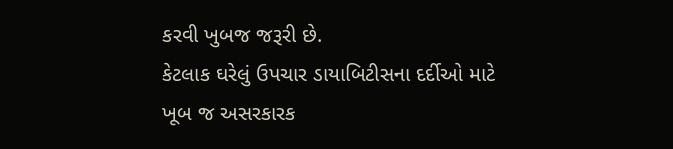કરવી ખુબજ જરૂરી છે.
કેટલાક ઘરેલું ઉપચાર ડાયાબિટીસના દર્દીઓ માટે ખૂબ જ અસરકારક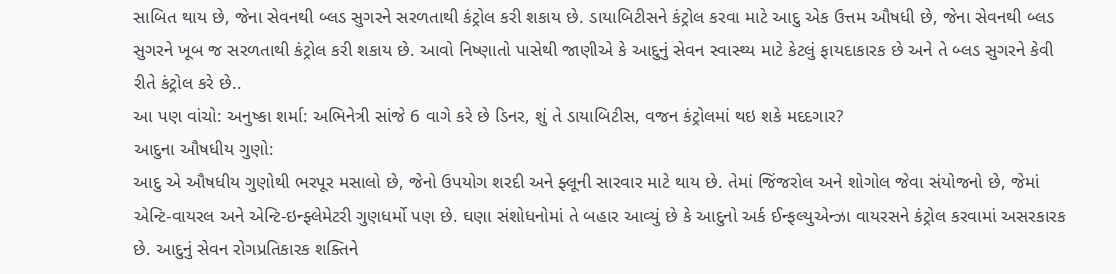સાબિત થાય છે, જેના સેવનથી બ્લડ સુગરને સરળતાથી કંટ્રોલ કરી શકાય છે. ડાયાબિટીસને કંટ્રોલ કરવા માટે આદુ એક ઉત્તમ ઔષધી છે, જેના સેવનથી બ્લડ સુગરને ખૂબ જ સરળતાથી કંટ્રોલ કરી શકાય છે. આવો નિષ્ણાતો પાસેથી જાણીએ કે આદુનું સેવન સ્વાસ્થ્ય માટે કેટલું ફાયદાકારક છે અને તે બ્લડ સુગરને કેવી રીતે કંટ્રોલ કરે છે..
આ પણ વાંચો: અનુષ્કા શર્મા: અભિનેત્રી સાંજે 6 વાગે કરે છે ડિનર, શું તે ડાયાબિટીસ, વજન કંટ્રોલમાં થઇ શકે મદદગાર?
આદુના ઔષધીય ગુણો:
આદુ એ ઔષધીય ગુણોથી ભરપૂર મસાલો છે, જેનો ઉપયોગ શરદી અને ફ્લૂની સારવાર માટે થાય છે. તેમાં જિંજરોલ અને શોગોલ જેવા સંયોજનો છે, જેમાં એન્ટિ-વાયરલ અને એન્ટિ-ઇન્ફ્લેમેટરી ગુણધર્મો પણ છે. ઘણા સંશોધનોમાં તે બહાર આવ્યું છે કે આદુનો અર્ક ઈન્ફલ્યુએન્ઝા વાયરસને કંટ્રોલ કરવામાં અસરકારક છે. આદુનું સેવન રોગપ્રતિકારક શક્તિને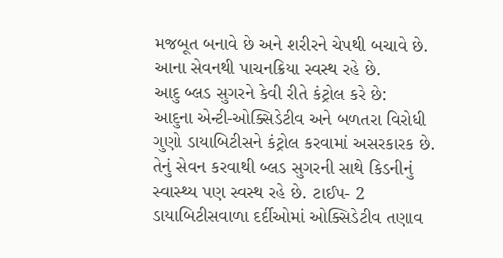મજબૂત બનાવે છે અને શરીરને ચેપથી બચાવે છે. આના સેવનથી પાચનક્રિયા સ્વસ્થ રહે છે.
આદુ બ્લડ સુગરને કેવી રીતે કંટ્રોલ કરે છે:
આદુના એન્ટી-ઓક્સિડેટીવ અને બળતરા વિરોધી ગુણો ડાયાબિટીસને કંટ્રોલ કરવામાં અસરકારક છે. તેનું સેવન કરવાથી બ્લડ સુગરની સાથે કિડનીનું સ્વાસ્થ્ય પણ સ્વસ્થ રહે છે. ટાઈપ- 2 ડાયાબિટીસવાળા દર્દીઓમાં ઓક્સિડેટીવ તણાવ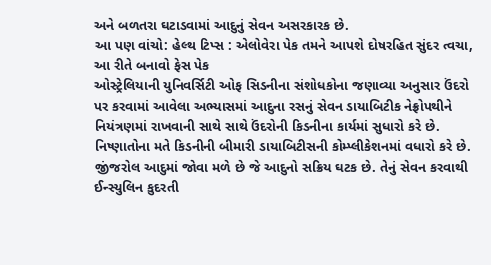અને બળતરા ઘટાડવામાં આદુનું સેવન અસરકારક છે.
આ પણ વાંચો: હેલ્થ ટિપ્સ : એલોવેરા પેક તમને આપશે દોષરહિત સુંદર ત્વચા, આ રીતે બનાવો ફેસ પેક
ઓસ્ટ્રેલિયાની યુનિવર્સિટી ઓફ સિડનીના સંશોધકોના જણાવ્યા અનુસાર ઉંદરો પર કરવામાં આવેલા અભ્યાસમાં આદુના રસનું સેવન ડાયાબિટીક નેફ્રોપથીને નિયંત્રણમાં રાખવાની સાથે સાથે ઉંદરોની કિડનીના કાર્યમાં સુધારો કરે છે. નિષ્ણાતોના મતે કિડનીની બીમારી ડાયાબિટીસની કોમ્પ્લીકેશનમાં વધારો કરે છે.
જીંજરોલ આદુમાં જોવા મળે છે જે આદુનો સક્રિય ઘટક છે. તેનું સેવન કરવાથી ઈન્સ્યુલિન કુદરતી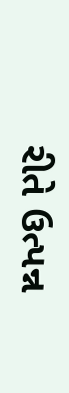રીતે ઉત્પન્ન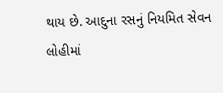થાય છે. આદુના રસનું નિયમિત સેવન લોહીમાં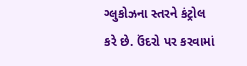ગ્લુકોઝના સ્તરને કંટ્રોલ કરે છે. ઉંદરો પર કરવામાં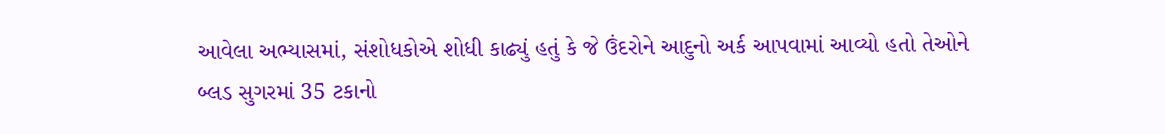આવેલા અભ્યાસમાં, સંશોધકોએ શોધી કાઢ્યું હતું કે જે ઉંદરોને આદુનો અર્ક આપવામાં આવ્યો હતો તેઓને બ્લડ સુગરમાં 35 ટકાનો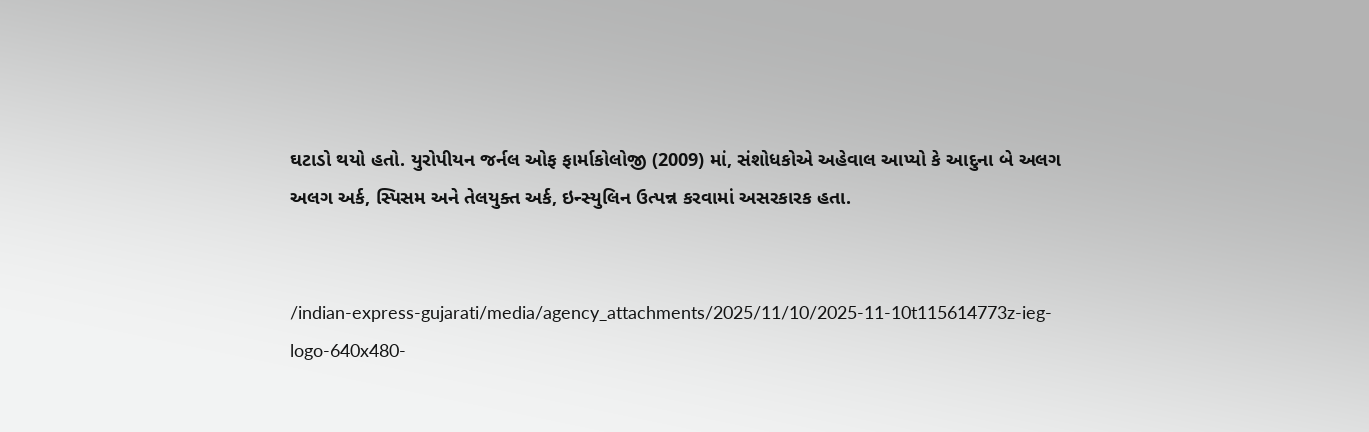ઘટાડો થયો હતો. યુરોપીયન જર્નલ ઓફ ફાર્માકોલોજી (2009) માં, સંશોધકોએ અહેવાલ આપ્યો કે આદુના બે અલગ અલગ અર્ક, સ્પિસમ અને તેલયુક્ત અર્ક, ઇન્સ્યુલિન ઉત્પન્ન કરવામાં અસરકારક હતા.


/indian-express-gujarati/media/agency_attachments/2025/11/10/2025-11-10t115614773z-ieg-logo-640x480-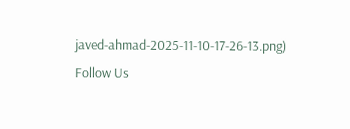javed-ahmad-2025-11-10-17-26-13.png)
Follow Us